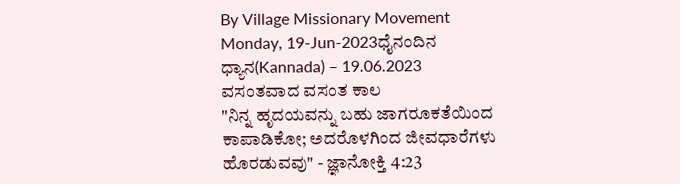By Village Missionary Movement
Monday, 19-Jun-2023ಧೈನಂದಿನ ಧ್ಯಾನ(Kannada) – 19.06.2023
ವಸಂತವಾದ ವಸಂತ ಕಾಲ
"ನಿನ್ನ ಹೃದಯವನ್ನು ಬಹು ಜಾಗರೂಕತೆಯಿಂದ ಕಾಪಾಡಿಕೋ; ಅದರೊಳಗಿಂದ ಜೀವಧಾರೆಗಳು ಹೊರಡುವವು" - ಜ್ಞಾನೋಕ್ತಿ 4:23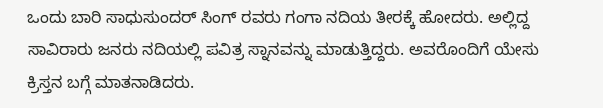ಒಂದು ಬಾರಿ ಸಾಧುಸುಂದರ್ ಸಿಂಗ್ ರವರು ಗಂಗಾ ನದಿಯ ತೀರಕ್ಕೆ ಹೋದರು. ಅಲ್ಲಿದ್ದ ಸಾವಿರಾರು ಜನರು ನದಿಯಲ್ಲಿ ಪವಿತ್ರ ಸ್ನಾನವನ್ನು ಮಾಡುತ್ತಿದ್ದರು. ಅವರೊಂದಿಗೆ ಯೇಸು ಕ್ರಿಸ್ತನ ಬಗ್ಗೆ ಮಾತನಾಡಿದರು.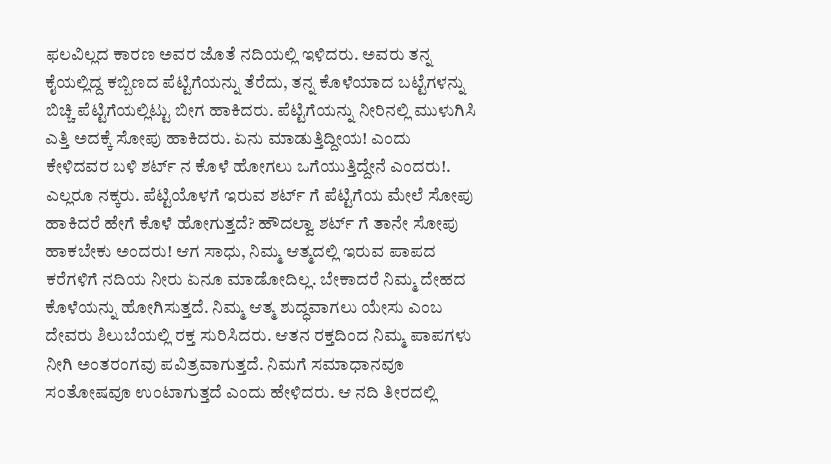ಫಲವಿಲ್ಲದ ಕಾರಣ ಅವರ ಜೊತೆ ನದಿಯಲ್ಲಿ ಇಳಿದರು. ಅವರು ತನ್ನ ಕೈಯಲ್ಲಿದ್ದ ಕಬ್ಬಿಣದ ಪೆಟ್ಟಿಗೆಯನ್ನು ತೆರೆದು, ತನ್ನ ಕೊಳೆಯಾದ ಬಟ್ಟೆಗಳನ್ನು ಬಿಚ್ಚಿ ಪೆಟ್ಟಿಗೆಯಲ್ಲಿಟ್ಟು ಬೀಗ ಹಾಕಿದರು. ಪೆಟ್ಟಿಗೆಯನ್ನು ನೀರಿನಲ್ಲಿ ಮುಳುಗಿಸಿ ಎತ್ತಿ ಅದಕ್ಕೆ ಸೋಪು ಹಾಕಿದರು. ಏನು ಮಾಡುತ್ತಿದ್ದೀಯ! ಎಂದು ಕೇಳಿದವರ ಬಳಿ ಶರ್ಟ್ ನ ಕೊಳೆ ಹೋಗಲು ಒಗೆಯುತ್ತಿದ್ದೇನೆ ಎಂದರು!. ಎಲ್ಲರೂ ನಕ್ಕರು. ಪೆಟ್ಟಿಯೊಳಗೆ ಇರುವ ಶರ್ಟ್ ಗೆ ಪೆಟ್ಟಿಗೆಯ ಮೇಲೆ ಸೋಪು ಹಾಕಿದರೆ ಹೇಗೆ ಕೊಳೆ ಹೋಗುತ್ತದೆ? ಹೌದಲ್ವಾ ಶರ್ಟ್ ಗೆ ತಾನೇ ಸೋಪು ಹಾಕಬೇಕು ಅಂದರು! ಆಗ ಸಾಧು, ನಿಮ್ಮ ಆತ್ಮದಲ್ಲಿ ಇರುವ ಪಾಪದ ಕರೆಗಳಿಗೆ ನದಿಯ ನೀರು ಏನೂ ಮಾಡೋದಿಲ್ಲ. ಬೇಕಾದರೆ ನಿಮ್ಮ ದೇಹದ ಕೊಳೆಯನ್ನು ಹೋಗಿಸುತ್ತದೆ. ನಿಮ್ಮ ಆತ್ಮ ಶುದ್ಧವಾಗಲು ಯೇಸು ಎಂಬ ದೇವರು ಶಿಲುಬೆಯಲ್ಲಿ ರಕ್ತ ಸುರಿಸಿದರು. ಆತನ ರಕ್ತದಿಂದ ನಿಮ್ಮ ಪಾಪಗಳು ನೀಗಿ ಅಂತರಂಗವು ಪವಿತ್ರವಾಗುತ್ತದೆ. ನಿಮಗೆ ಸಮಾಧಾನವೂ ಸಂತೋಷವೂ ಉಂಟಾಗುತ್ತದೆ ಎಂದು ಹೇಳಿದರು. ಆ ನದಿ ತೀರದಲ್ಲಿ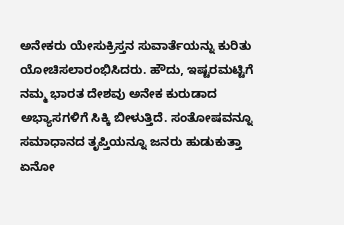ಅನೇಕರು ಯೇಸುಕ್ರಿಸ್ತನ ಸುವಾರ್ತೆಯನ್ನು ಕುರಿತು ಯೋಚಿಸಲಾರಂಭಿಸಿದರು. ಹೌದು, ಇಷ್ಟರಮಟ್ಟಿಗೆ ನಮ್ಮ ಭಾರತ ದೇಶವು ಅನೇಕ ಕುರುಡಾದ ಅಭ್ಯಾಸಗಳಿಗೆ ಸಿಕ್ಕಿ ಬೀಳುತ್ತಿದೆ. ಸಂತೋಷವನ್ನೂ ಸಮಾಧಾನದ ತೃಪ್ತಿಯನ್ನೂ ಜನರು ಹುಡುಕುತ್ತಾ ಏನೋ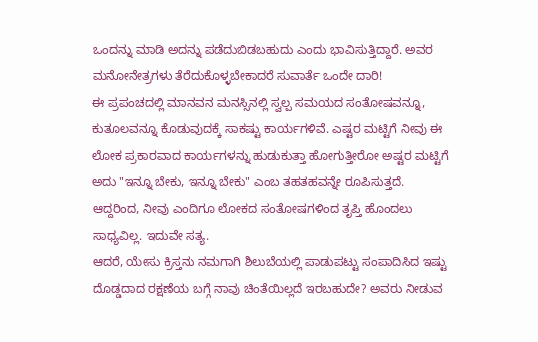ಒಂದನ್ನು ಮಾಡಿ ಅದನ್ನು ಪಡೆದುಬಿಡಬಹುದು ಎಂದು ಭಾವಿಸುತ್ತಿದ್ದಾರೆ. ಅವರ ಮನೋನೇತ್ರಗಳು ತೆರೆದುಕೊಳ್ಳಬೇಕಾದರೆ ಸುವಾರ್ತೆ ಒಂದೇ ದಾರಿ!
ಈ ಪ್ರಪಂಚದಲ್ಲಿ ಮಾನವನ ಮನಸ್ಸಿನಲ್ಲಿ ಸ್ವಲ್ಪ ಸಮಯದ ಸಂತೋಷವನ್ನೂ, ಕುತೂಲವನ್ನೂ ಕೊಡುವುದಕ್ಕೆ ಸಾಕಷ್ಟು ಕಾರ್ಯಗಳಿವೆ. ಎಷ್ಟರ ಮಟ್ಟಿಗೆ ನೀವು ಈ ಲೋಕ ಪ್ರಕಾರವಾದ ಕಾರ್ಯಗಳನ್ನು ಹುಡುಕುತ್ತಾ ಹೋಗುತ್ತೀರೋ ಅಷ್ಟರ ಮಟ್ಟಿಗೆ ಅದು "ಇನ್ನೂ ಬೇಕು, ಇನ್ನೂ ಬೇಕು" ಎಂಬ ತಹತಹವನ್ನೇ ರೂಪಿಸುತ್ತದೆ. ಆದ್ದರಿಂದ, ನೀವು ಎಂದಿಗೂ ಲೋಕದ ಸಂತೋಷಗಳಿಂದ ತೃಪ್ತಿ ಹೊಂದಲು ಸಾಧ್ಯವಿಲ್ಲ. ಇದುವೇ ಸತ್ಯ.
ಆದರೆ, ಯೇಸು ಕ್ರಿಸ್ತನು ನಮಗಾಗಿ ಶಿಲುಬೆಯಲ್ಲಿ ಪಾಡುಪಟ್ಟು ಸಂಪಾದಿಸಿದ ಇಷ್ಟು ದೊಡ್ಡದಾದ ರಕ್ಷಣೆಯ ಬಗ್ಗೆ ನಾವು ಚಿಂತೆಯಿಲ್ಲದೆ ಇರಬಹುದೇ? ಅವರು ನೀಡುವ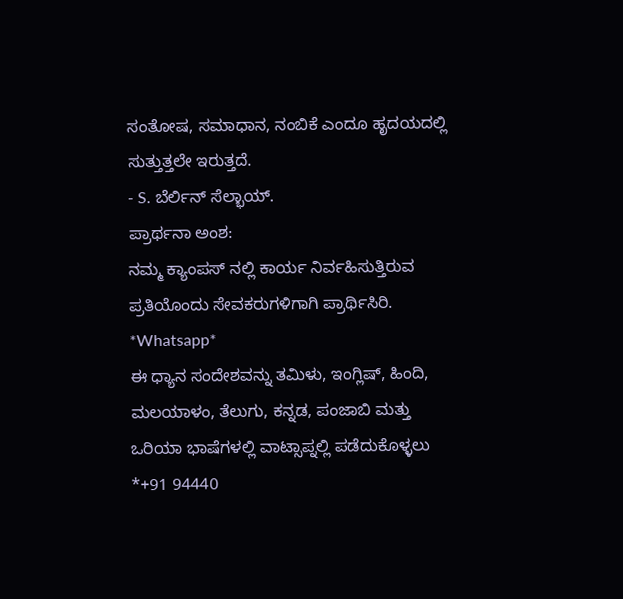ಸಂತೋಷ, ಸಮಾಧಾನ, ನಂಬಿಕೆ ಎಂದೂ ಹೃದಯದಲ್ಲಿ ಸುತ್ತುತ್ತಲೇ ಇರುತ್ತದೆ.
- S. ಬೆರ್ಲಿನ್ ಸೆಲ್ಭಾಯ್.
ಪ್ರಾರ್ಥನಾ ಅಂಶ:
ನಮ್ಮ ಕ್ಯಾಂಪಸ್ ನಲ್ಲಿ ಕಾರ್ಯ ನಿರ್ವಹಿಸುತ್ತಿರುವ ಪ್ರತಿಯೊಂದು ಸೇವಕರುಗಳಿಗಾಗಿ ಪ್ರಾರ್ಥಿಸಿರಿ.
*Whatsapp*
ಈ ಧ್ಯಾನ ಸಂದೇಶವನ್ನು ತಮಿಳು, ಇಂಗ್ಲಿಷ್, ಹಿಂದಿ, ಮಲಯಾಳಂ, ತೆಲುಗು, ಕನ್ನಡ, ಪಂಜಾಬಿ ಮತ್ತು ಒರಿಯಾ ಭಾಷೆಗಳಲ್ಲಿ ವಾಟ್ಸಾಪ್ನಲ್ಲಿ ಪಡೆದುಕೊಳ್ಳಲು *+91 94440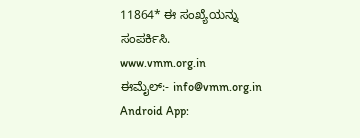11864* ಈ ಸಂಖ್ಯೆಯನ್ನು ಸಂಪರ್ಕಿಸಿ.
www.vmm.org.in
ಈಮೈಲ್:- info@vmm.org.in
Android App: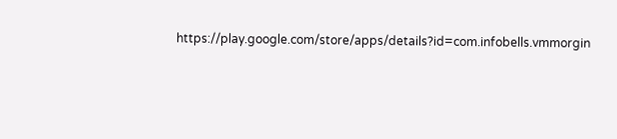https://play.google.com/store/apps/details?id=com.infobells.vmmorgin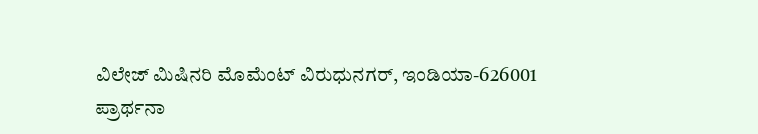ವಿಲೇಜ್ ಮಿಷಿನರಿ ಮೊಮೆಂಟ್ ವಿರುಧುನಗರ್, ಇಂಡಿಯಾ-626001
ಪ್ರಾರ್ಥನಾ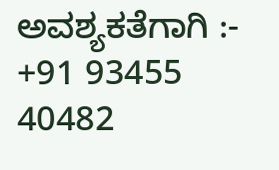ಅವಶ್ಯಕತೆಗಾಗಿ :- +91 93455 40482